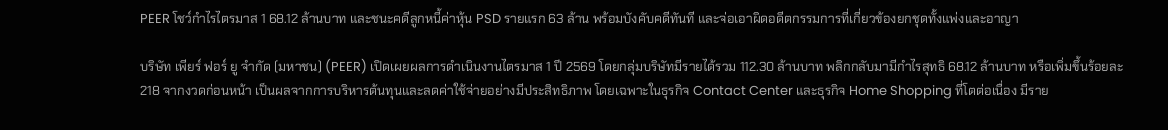PEER โชว์กำไรไตรมาส 1 68.12 ล้านบาท และชนะคดีลูกหนี้ค่าหุ้น PSD รายแรก 63 ล้าน พร้อมบังคับคดีทันที และจ่อเอาผิดอดีตกรรมการที่เกี่ยวข้องยกชุดทั้งแพ่งและอาญา

บริษัท เพียร์ ฟอร์ ยู จำกัด (มหาชน) (PEER) เปิดเผยผลการดำเนินงานไตรมาส 1 ปี 2569 โดยกลุ่มบริษัทมีรายได้รวม 112.30 ล้านบาท พลิกกลับมามีกำไรสุทธิ 68.12 ล้านบาท หรือเพิ่มขึ้นร้อยละ 218 จากงวดก่อนหน้า เป็นผลจากการบริหารต้นทุนและลดค่าใช้จ่ายอย่างมีประสิทธิภาพ โดยเฉพาะในธุรกิจ Contact Center และธุรกิจ Home Shopping ที่โตต่อเนื่อง มีราย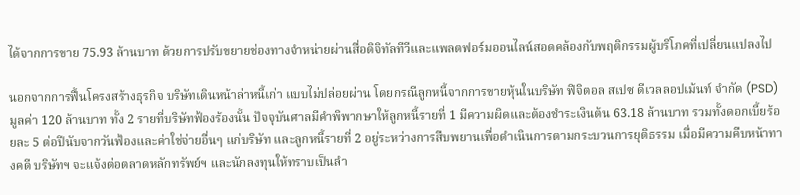ได้จากการขาย 75.93 ล้านบาท ด้วยการปรับขยายช่องทางจำหน่ายผ่านสื่อดิจิทัลทีวีและแพลตฟอร์มออนไลน์สอดคล้องกับพฤติกรรมผู้บริโภคที่เปลี่ยนแปลงไป

นอกจากการฟื้นโครงสร้างธุรกิจ บริษัทเดินหน้าล่าหนี้เก่า แบบไม่ปล่อยผ่าน โดยกรณีลูกหนี้จากการขายหุ้นในบริษัท ฟิจิตอล สเปซ ดีเวลลอปเม้นท์ จำกัด (PSD) มูลค่า 120 ล้านบาท ทั้ง 2 รายที่บริษัทฟ้องร้องนั้น ปัจจุบันศาลมีคำพิพากษาให้ลูกหนี้รายที่ 1 มีความผิดและต้องชำระเงินต้น 63.18 ล้านบาท รวมทั้งดอกเบี้ยร้อยละ 5 ต่อปีนับจากวันฟ้องและค่าใช่จ่ายอื่นๆ แก่บริษัท และลูกหนี้รายที่ 2 อยู่ระหว่างการสืบพยานเพื่อดำเนินการตามกระบวนการยุติธรรม เมื่อมีความคืบหน้าทางคดี บริษัทฯ จะแจ้งต่อตลาดหลักทรัพย์ฯ และนักลงทุนให้ทราบเป็นลำ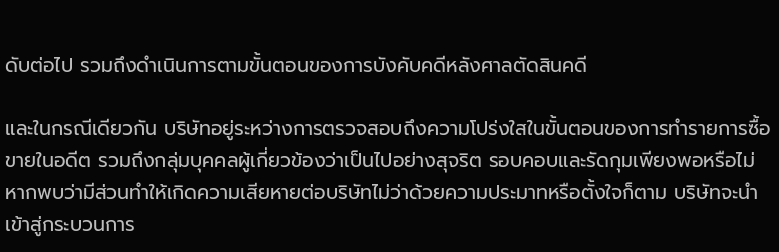ดับต่อไป รวมถึงดำเนินการตามขั้นตอนของการบังคับคดีหลังศาลตัดสินคดี

และในกรณีเดียวกัน บริษัทอยู่ระหว่างการตรวจสอบถึงความโปร่งใสในขั้นตอนของการทำรายการซื้อขายในอดีต รวมถึงกลุ่มบุคคลผู้เกี่ยวข้องว่าเป็นไปอย่างสุจริต รอบคอบและรัดกุมเพียงพอหรือไม่ หากพบว่ามีส่วนทำให้เกิดความเสียหายต่อบริษัทไม่ว่าด้วยความประมาทหรือตั้งใจก็ตาม บริษัทจะนำเข้าสู่กระบวนการ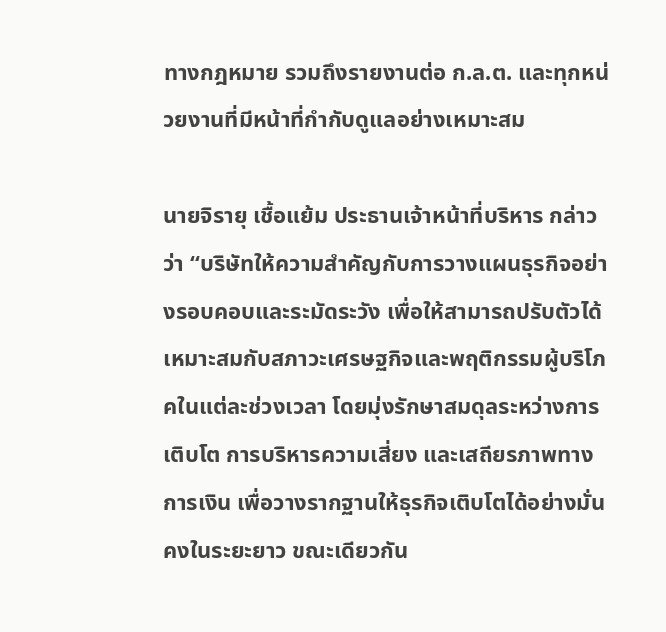ทางกฎหมาย รวมถึงรายงานต่อ ก.ล.ต. และทุกหน่วยงานที่มีหน้าที่กำกับดูแลอย่างเหมาะสม

นายจิรายุ เชื้อแย้ม ประธานเจ้าหน้าที่บริหาร กล่าวว่า “บริษัทให้ความสำคัญกับการวางแผนธุรกิจอย่างรอบคอบและระมัดระวัง เพื่อให้สามารถปรับตัวได้เหมาะสมกับสภาวะเศรษฐกิจและพฤติกรรมผู้บริโภคในแต่ละช่วงเวลา โดยมุ่งรักษาสมดุลระหว่างการเติบโต การบริหารความเสี่ยง และเสถียรภาพทางการเงิน เพื่อวางรากฐานให้ธุรกิจเติบโตได้อย่างมั่นคงในระยะยาว ขณะเดียวกัน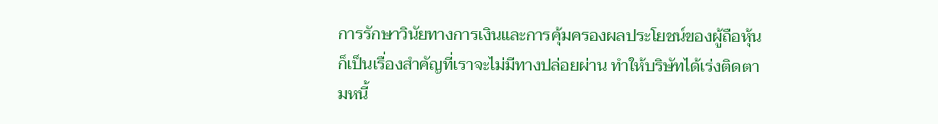การรักษาวินัยทางการเงินและการคุ้มครองผลประโยชน์ของผู้ถือหุ้นก็เป็นเรื่องสำคัญที่เราจะไม่มีทางปล่อยผ่าน ทำให้บริษัทได้เร่งติดตามหนี้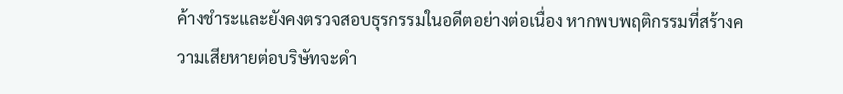ค้างชำระและยังคงตรวจสอบธุรกรรมในอดีตอย่างต่อเนื่อง หากพบพฤติกรรมที่สร้างความเสียหายต่อบริษัทจะดำ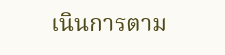เนินการตาม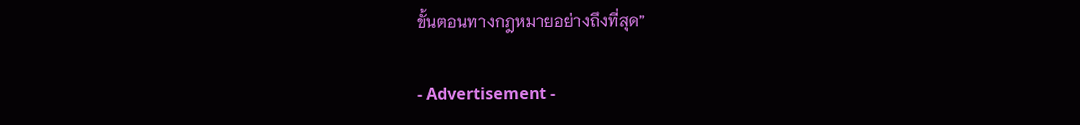ขั้นตอนทางกฎหมายอย่างถึงที่สุด”

- Advertisement -